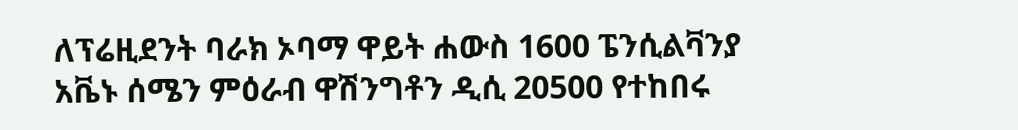ለፕሬዚደንት ባራክ ኦባማ ዋይት ሐውስ 1600 ፔንሲልቫንያ አቬኑ ሰሜን ምዕራብ ዋሽንግቶን ዲሲ 20500 የተከበሩ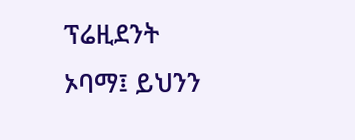ፕሬዚደንት ኦባማ፤ ይህንን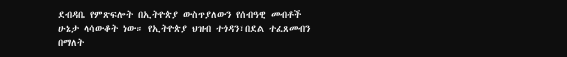ደብዳቤ የምጽፍሎት በኢትዮጵያ ውስጥያለውን የሰብዓዊ መብቶች ሁኔታ ላሳውቆት ነው። የኢትዮጵያ ህዝብ ተጎዳን፣በደል ተፈጸመብን በማለት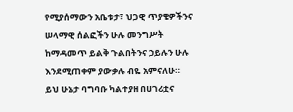የሚያሰማውን አቤቱታ፣ ህጋዊ ጥያቄዎችንና ሠላማዊ ሰልፎችን ሁሉ መንግሥት ከማዳመጥ ይልቅ ጉልበትንና ኃይሉን ሁሉ እንደሚጠቀም ያውቃሉ ብዬ አምናለሁ። ይህ ሁኔታ ባግባቡ ካልተያዘ በሀገሪቷና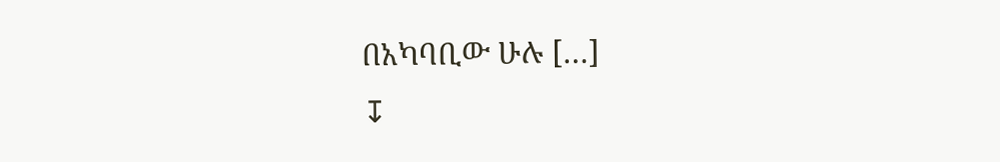በአካባቢው ሁሉ […]
↧